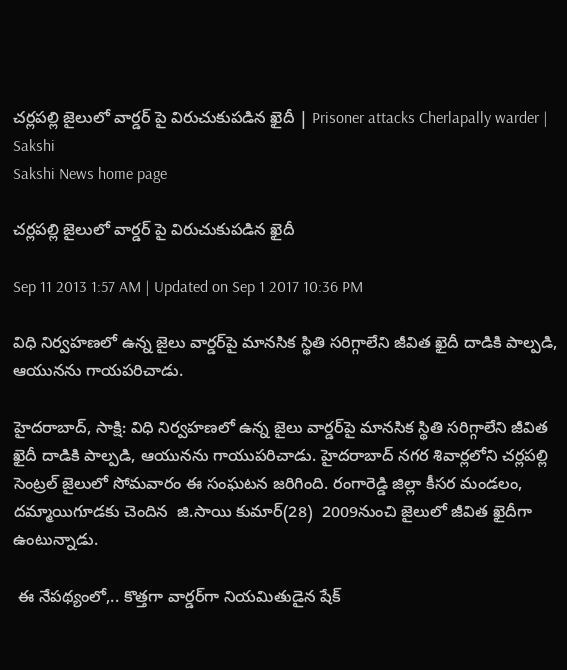చర్లపల్లి జైలులో వార్డర్ పై విరుచుకుపడిన ఖైదీ | Prisoner attacks Cherlapally warder | Sakshi
Sakshi News home page

చర్లపల్లి జైలులో వార్డర్ పై విరుచుకుపడిన ఖైదీ

Sep 11 2013 1:57 AM | Updated on Sep 1 2017 10:36 PM

విధి నిర్వహణలో ఉన్న జైలు వార్డర్‌పై మానసిక స్థితి సరిగ్గాలేని జీవిత ఖైదీ దాడికి పాల్పడి, ఆయునను గాయపరిచాడు.

హైదరాబాద్, సాక్షి: విధి నిర్వహణలో ఉన్న జైలు వార్డర్‌పై మానసిక స్థితి సరిగ్గాలేని జీవిత ఖైదీ దాడికి పాల్పడి, ఆయునను గాయుపరిచాడు. హైదరాబాద్ నగర శివార్లలోని చర్లపల్లి సెంట్రల్ జైలులో సోమవారం ఈ సంఘటన జరిగింది. రంగారెడ్డి జిల్లా కీసర మండలం, దమ్మాయిగూడకు చెందిన  జి.సాయి కుమార్(28)  2009నుంచి జైలులో జీవిత ఖైదీగా ఉంటున్నాడు.

 ఈ నేపథ్యంలో,.. కొత్తగా వార్డర్‌గా నియమితుడైన షేక్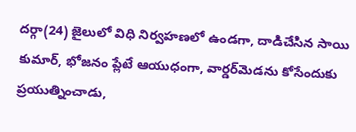దర్గా(24) జైలులో విధి నిర్వహణలో ఉండగా, దాడిచేసిన సాయి కుమార్, భోజనం ప్లేటే ఆయుధంగా, వార్డర్‌మెడను కోసేందుకు ప్రయుత్నించాడు,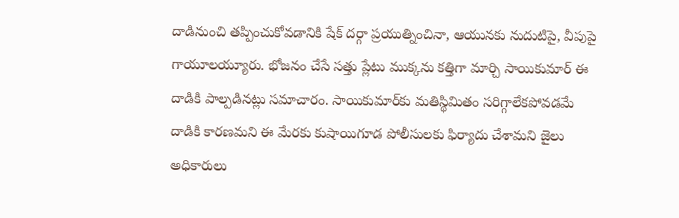దాడినుంచి తప్పించుకోవడానికి షేక్ దర్గా ప్రయుత్నించినా, ఆయునకు నుదుటిపై, వీపుపై గాయూలయ్యూరు. భోజనం చేసే సత్తు ప్లేటు ముక్కను కత్తిగా మార్చి సాయికుమార్ ఈ దాడికి పాల్పడినట్లు సమాచారం. సాయికుమార్‌కు మతిస్థిమితం సరిగ్గాలేకపోవడమే దాడికి కారణమని ఈ మేరకు కుషాయిగూడ పోలీసులకు ఫిర్యాదు చేశామని జైలు అధికారులు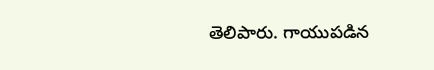తెలిపారు. గాయుపడిన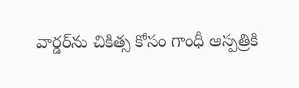వార్డర్‌ను చికిత్స కోసం గాంధీ ఆస్పత్రికి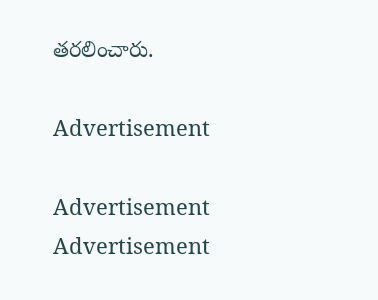తరలించారు.

Advertisement

Advertisement
Advertisement